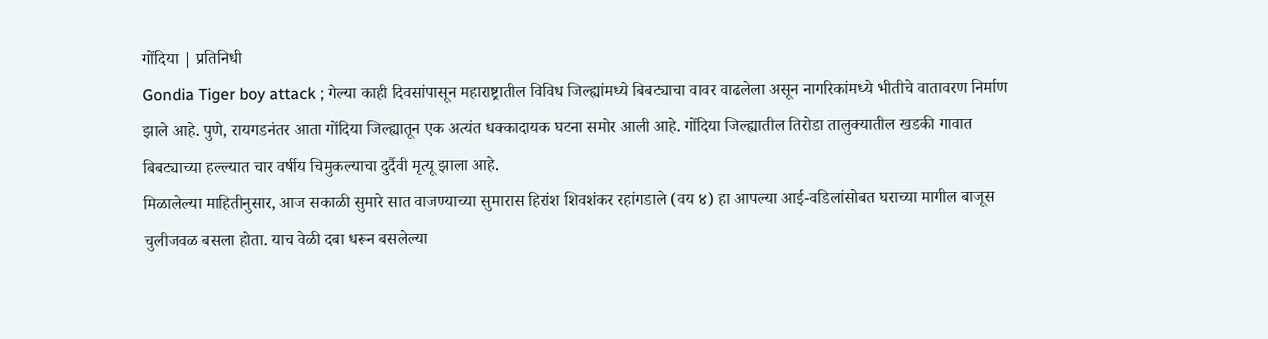गोंदिया | प्रतिनिधी
Gondia Tiger boy attack ; गेल्या काही दिवसांपासून महाराष्ट्रातील विविध जिल्ह्यांमध्ये बिबट्याचा वावर वाढलेला असून नागरिकांमध्ये भीतीचे वातावरण निर्माण झाले आहे. पुणे, रायगडनंतर आता गोंदिया जिल्ह्यातून एक अत्यंत धक्कादायक घटना समोर आली आहे. गोंदिया जिल्ह्यातील तिरोडा तालुक्यातील खडकी गावात बिबट्याच्या हल्ल्यात चार वर्षीय चिमुकल्याचा दुर्दैवी मृत्यू झाला आहे.
मिळालेल्या माहितीनुसार, आज सकाळी सुमारे सात वाजण्याच्या सुमारास हिरांश शिवशंकर रहांगडाले (वय ४) हा आपल्या आई-वडिलांसोबत घराच्या मागील बाजूस चुलीजवळ बसला होता. याच वेळी दबा धरून बसलेल्या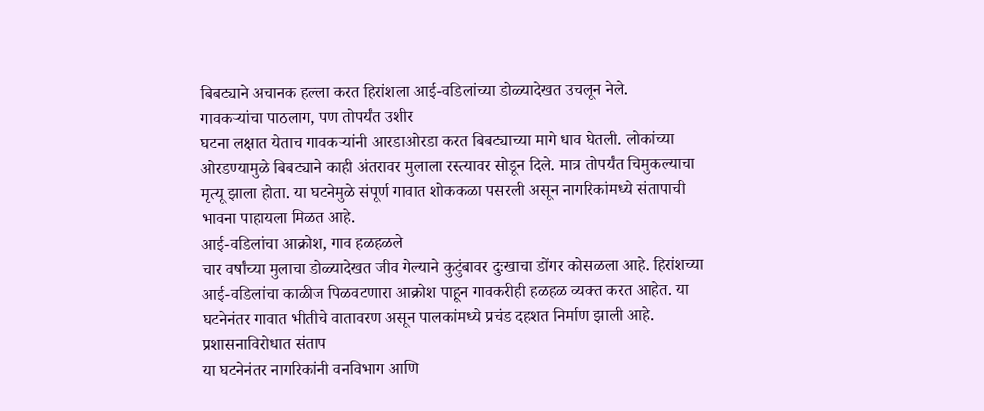बिबट्याने अचानक हल्ला करत हिरांशला आई-वडिलांच्या डोळ्यादेखत उचलून नेले.
गावकऱ्यांचा पाठलाग, पण तोपर्यंत उशीर
घटना लक्षात येताच गावकऱ्यांनी आरडाओरडा करत बिबट्याच्या मागे धाव घेतली. लोकांच्या ओरडण्यामुळे बिबट्याने काही अंतरावर मुलाला रस्त्यावर सोडून दिले. मात्र तोपर्यंत चिमुकल्याचा मृत्यू झाला होता. या घटनेमुळे संपूर्ण गावात शोककळा पसरली असून नागरिकांमध्ये संतापाची भावना पाहायला मिळत आहे.
आई-वडिलांचा आक्रोश, गाव हळहळले
चार वर्षांच्या मुलाचा डोळ्यादेखत जीव गेल्याने कुटुंबावर दुःखाचा डोंगर कोसळला आहे. हिरांशच्या आई-वडिलांचा काळीज पिळवटणारा आक्रोश पाहून गावकरीही हळहळ व्यक्त करत आहेत. या घटनेनंतर गावात भीतीचे वातावरण असून पालकांमध्ये प्रचंड दहशत निर्माण झाली आहे.
प्रशासनाविरोधात संताप
या घटनेनंतर नागरिकांनी वनविभाग आणि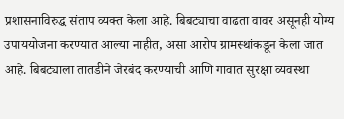प्रशासनाविरुद्ध संताप व्यक्त केला आहे. बिबट्याचा वाढता वावर असूनही योग्य उपाययोजना करण्यात आल्या नाहीत, असा आरोप ग्रामस्थांकडून केला जात आहे. बिबट्याला तातडीने जेरबंद करण्याची आणि गावात सुरक्षा व्यवस्था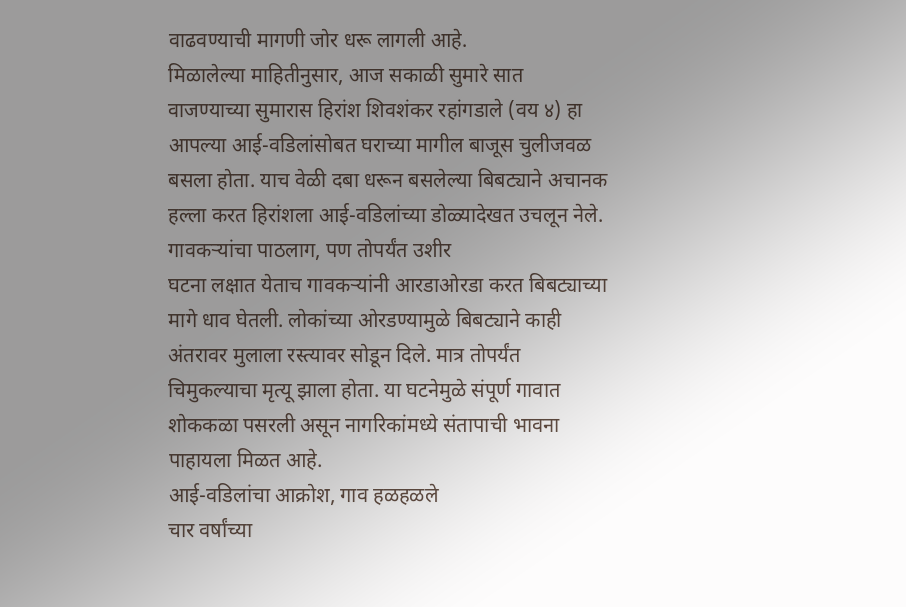वाढवण्याची मागणी जोर धरू लागली आहे.
मिळालेल्या माहितीनुसार, आज सकाळी सुमारे सात वाजण्याच्या सुमारास हिरांश शिवशंकर रहांगडाले (वय ४) हा आपल्या आई-वडिलांसोबत घराच्या मागील बाजूस चुलीजवळ बसला होता. याच वेळी दबा धरून बसलेल्या बिबट्याने अचानक हल्ला करत हिरांशला आई-वडिलांच्या डोळ्यादेखत उचलून नेले.
गावकऱ्यांचा पाठलाग, पण तोपर्यंत उशीर
घटना लक्षात येताच गावकऱ्यांनी आरडाओरडा करत बिबट्याच्या मागे धाव घेतली. लोकांच्या ओरडण्यामुळे बिबट्याने काही अंतरावर मुलाला रस्त्यावर सोडून दिले. मात्र तोपर्यंत चिमुकल्याचा मृत्यू झाला होता. या घटनेमुळे संपूर्ण गावात शोककळा पसरली असून नागरिकांमध्ये संतापाची भावना पाहायला मिळत आहे.
आई-वडिलांचा आक्रोश, गाव हळहळले
चार वर्षांच्या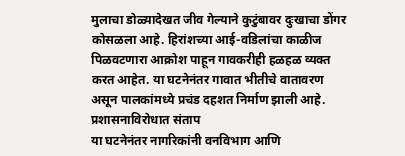मुलाचा डोळ्यादेखत जीव गेल्याने कुटुंबावर दुःखाचा डोंगर कोसळला आहे. हिरांशच्या आई-वडिलांचा काळीज पिळवटणारा आक्रोश पाहून गावकरीही हळहळ व्यक्त करत आहेत. या घटनेनंतर गावात भीतीचे वातावरण असून पालकांमध्ये प्रचंड दहशत निर्माण झाली आहे.
प्रशासनाविरोधात संताप
या घटनेनंतर नागरिकांनी वनविभाग आणि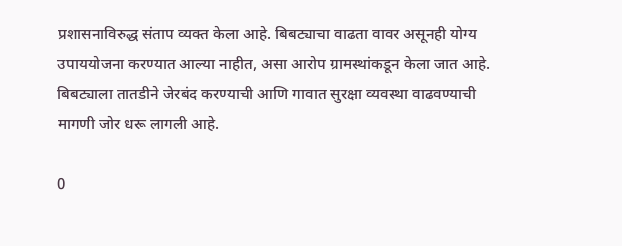प्रशासनाविरुद्ध संताप व्यक्त केला आहे. बिबट्याचा वाढता वावर असूनही योग्य उपाययोजना करण्यात आल्या नाहीत, असा आरोप ग्रामस्थांकडून केला जात आहे. बिबट्याला तातडीने जेरबंद करण्याची आणि गावात सुरक्षा व्यवस्था वाढवण्याची मागणी जोर धरू लागली आहे.

0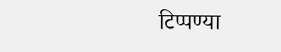टिप्पण्या